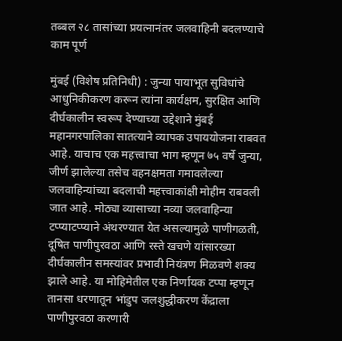तब्बल २८ तासांच्या प्रयत्नानंतर जलवाहिनी बदलण्याचे काम पूर्ण

मुंबई (विशेष प्रतिनिधी) : जुन्या पायाभूत सुविधांचे आधुनिकीकरण करून त्यांना कार्यक्षम, सुरक्षित आणि दीर्घकालीन स्वरूप देण्याच्या उद्देशाने मुंबई महानगरपालिका सातत्याने व्यापक उपाययोजना राबवत आहे. याचाच एक महत्त्वाचा भाग म्हणून ७५ वर्षे जुन्या, जीर्ण झालेल्या तसेच वहनक्षमता गमावलेल्या जलवाहिन्यांच्या बदलाची महत्त्वाकांक्षी मोहीम राबवली जात आहे. मोठ्या व्यासाच्या नव्या जलवाहिन्या टप्प्याटप्प्याने अंथरण्‍यात येत असल्यामुळे पाणीगळती, दूषित पाणीपुरवठा आणि रस्‍ते खचणे यांसारख्या दीर्घकालीन समस्यांवर प्रभावी नियंत्रण मिळवणे शक्य झाले आहे. या मोहिमेतील एक निर्णायक टप्पा म्हणून तानसा धरणातून भांडुप जलशुद्धीकरण केंद्राला पाणीपुरवठा करणारी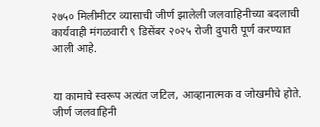२७५० मिलीमीटर व्यासाची जीर्ण झालेली जलवाहिनीच्या बदलाची कार्यवाही मंगळवारी ९ डिसेंबर २०२५ रोजी दुपारी पूर्ण करण्यात आली आहे.


या कामाचे स्वरूप अत्यंत जटिल, आव्हानात्मक व जोखमीचे होते. जीर्ण जलवाहिनी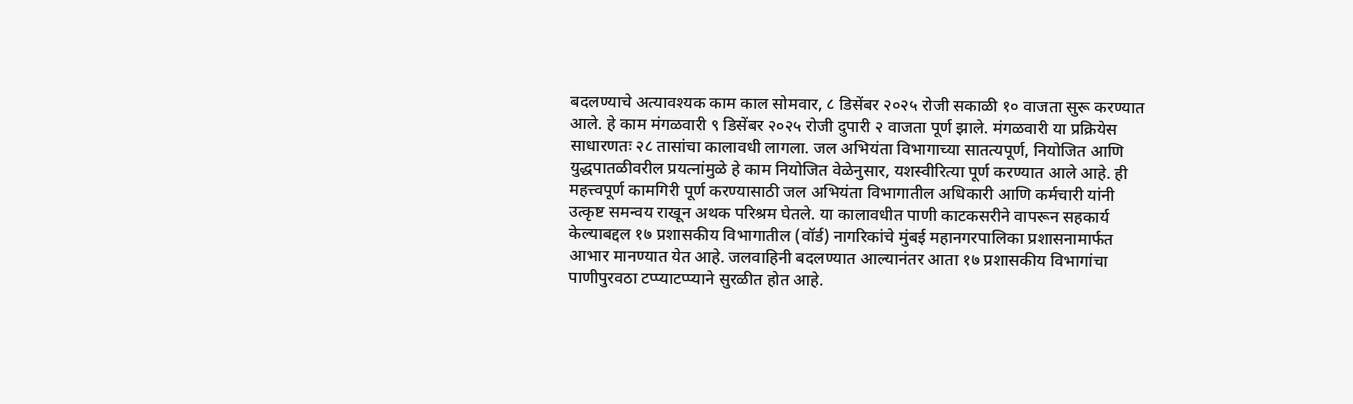बदलण्याचे अत्यावश्यक काम काल सोमवार, ८ डिसेंबर २०२५ रोजी सकाळी १० वाजता सुरू करण्यात आले. हे काम मंगळवारी ९ डिसेंबर २०२५ रोजी दुपारी २ वाजता पूर्ण झाले. मंगळवारी या प्रक्रियेस साधारणतः २८ तासांचा कालावधी लागला. जल अभियंता विभागाच्या सातत्यपूर्ण, नियोजित आणि युद्धपातळीवरील प्रयत्नांमुळे हे काम नियोजित वेळेनुसार, यशस्वीरित्या पूर्ण करण्यात आले आहे. ही महत्त्वपूर्ण कामगिरी पूर्ण करण्यासाठी जल अभियंता विभागातील अधिकारी आणि कर्मचारी यांनी उत्कृष्ट समन्वय राखून अथक परिश्रम घेतले. या कालावधीत पाणी काटकसरीने वापरून सहकार्य केल्याबद्दल १७ प्रशासकीय विभागातील (वॉर्ड) नागरिकांचे मुंबई महानगरपालिका प्रशासनामार्फत आभार मानण्‍यात येत आहे. जलवाहिनी बदलण्‍यात आल्‍यानंतर आता १७ प्रशासकीय विभागांचा पाणीपुरवठा टप्‍प्‍याटप्‍प्‍याने सुरळीत होत आहे.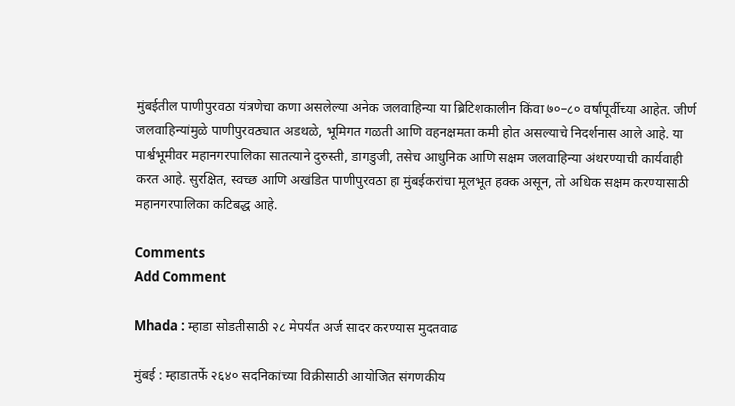मुंबईतील पाणीपुरवठा यंत्रणेचा कणा असलेल्या अनेक जलवाहिन्या या ब्रिटिशकालीन किंवा ७०–८० वर्षांपूर्वीच्या आहेत. जीर्ण जलवाहिन्‍यांमुळे पाणीपुरवठ्यात अडथळे, भूमिगत गळती आणि वहनक्षमता कमी होत असल्‍याचे निदर्शनास आले आहे. या पार्श्वभूमीवर महानगरपालिका सातत्याने दुरुस्ती, डागडुजी, तसेच आधुनिक आणि सक्षम जलवाहिन्‍या अंथरण्‍याची कार्यवाही करत आहे. सुरक्षित, स्वच्छ आणि अखंडित पाणीपुरवठा हा मुंबईकरांचा मूलभूत हक्क असून, तो अधिक सक्षम करण्यासाठी महानगरपालिका कटिबद्ध आहे.

Comments
Add Comment

Mhada : म्हाडा सोडतीसाठी २८ मेपर्यंत अर्ज सादर करण्यास मुदतवाढ

मुंबई : म्हाडातर्फे २६४० सदनिकांच्या विक्रीसाठी आयोजित संगणकीय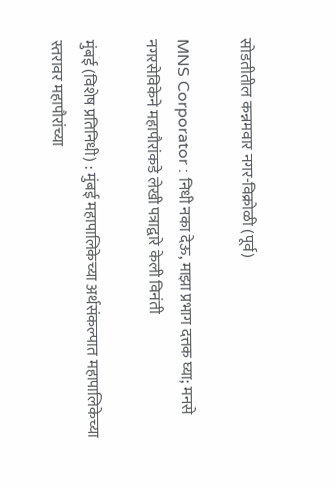सोडतीतील कन्नमवार नगर-विक्रोळी (पूर्व)

MNS Corporator : निधी नका देऊ, माझा प्रभाग दत्तक घ्या; मनसे नगरसेविकेने महापौरांकडे लेखी पत्राद्वारे केली विनंती

मुंबई (विशेष प्रतिनिधी) : मुंबई महापालिकेच्या अर्थसंकल्पात महापालिकेच्या स्तरावर महापौरांच्या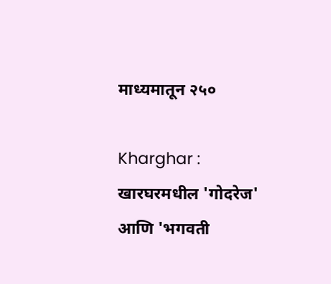माध्यमातून २५०

Kharghar : खारघरमधील 'गोदरेज' आणि 'भगवती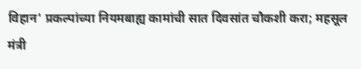विहान' प्रकल्पांच्या नियमबाह्य कामांची सात दिवसांत चौकशी करा; महसूल मंत्री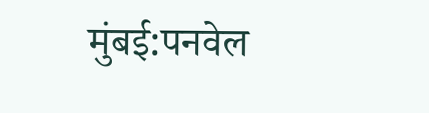मुंबई:पनवेल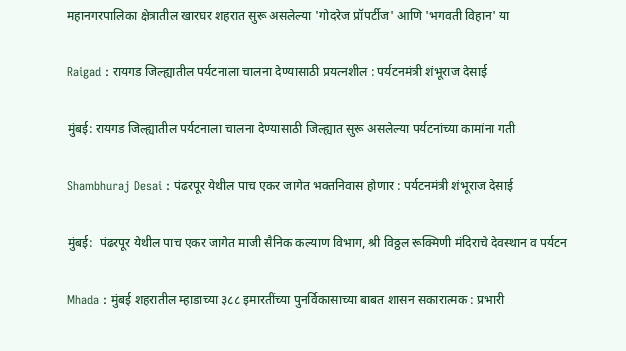महानगरपालिका क्षेत्रातील खारघर शहरात सुरू असलेल्या 'गोदरेज प्रॉपर्टीज' आणि 'भगवती विहान' या

Raigad : रायगड जिल्ह्यातील पर्यटनाला चालना देण्यासाठी प्रयत्नशील : पर्यटनमंत्री शंभूराज देसाई

मुंबई: रायगड जिल्ह्यातील पर्यटनाला चालना देण्यासाठी जिल्ह्यात सुरू असलेल्या पर्यटनांच्या कामांना गती

Shambhuraj Desai : पंढरपूर येथील पाच एकर जागेत भक्तनिवास होणार : पर्यटनमंत्री शंभूराज देसाई

मुंबई:  पंढरपूर येथील पाच एकर जागेत माजी सैनिक कल्याण विभाग, श्री विठ्ठल रूक्मिणी मंदिराचे देवस्थान व पर्यटन

Mhada : मुंबई शहरातील म्हाडाच्या ३८८ इमारतींच्या पुनर्विकासाच्या बाबत शासन सकारात्मक : प्रभारी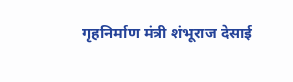गृहनिर्माण मंत्री शंभूराज देसाई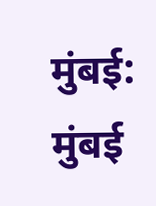मुंबई: मुंबई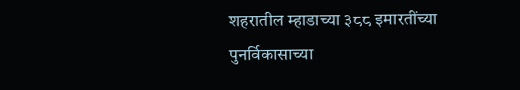शहरातील म्हाडाच्या ३८८ इमारतींच्या पुनर्विकासाच्या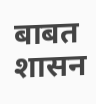बाबत शासन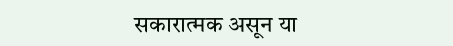सकारात्मक असून या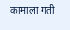कामाला गती